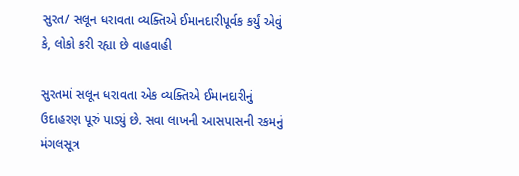સુરત/ સલૂન ધરાવતા વ્યક્તિએ ઈમાનદારીપૂર્વક કર્યું એવું કે, લોકો કરી રહ્યા છે વાહવાહી

સુરતમાં સલૂન ધરાવતા એક વ્યક્તિએ ઈમાનદારીનું ઉદાહરણ પૂરું પાડ્યું છે. સવા લાખની આસપાસની રકમનું મંગલસૂત્ર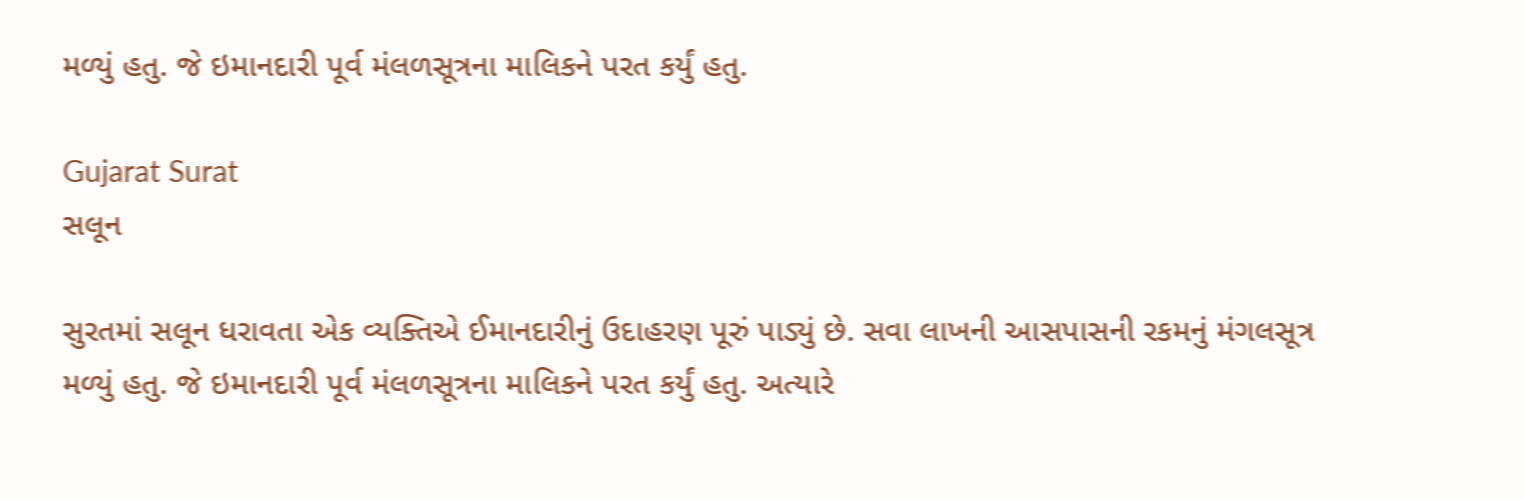મળ્યું હતુ. જે ઇમાનદારી પૂર્વ મંલળસૂત્રના માલિકને પરત કર્યું હતુ.

Gujarat Surat
સલૂન

સુરતમાં સલૂન ધરાવતા એક વ્યક્તિએ ઈમાનદારીનું ઉદાહરણ પૂરું પાડ્યું છે. સવા લાખની આસપાસની રકમનું મંગલસૂત્ર મળ્યું હતુ. જે ઇમાનદારી પૂર્વ મંલળસૂત્રના માલિકને પરત કર્યું હતુ. અત્યારે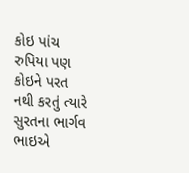કોઇ પાંચ રુપિયા પણ કોઇને પરત નથી કરતું ત્યારે સુરતના ભાર્ગવ ભાઇએ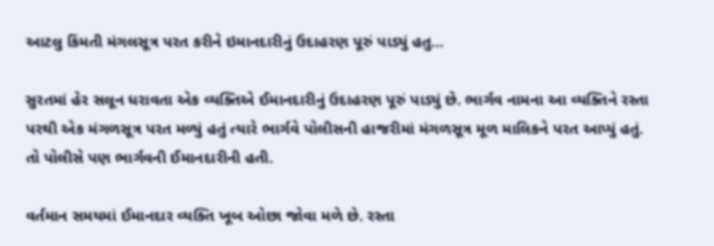આટલુ કિંમતી મંગલસૂત્ર પરત કરીને ઇમાનદારીનું ઉદાહરણ પૂરું પાડ્યું હતુ…

સુરતમાં હેર સલૂન ધરાવતા એક વ્યક્તિએ ઈમાનદારીનું ઉદાહરણ પૂરું પાડ્યું છે. ભાર્ગવ નામના આ વ્યક્તિને રસ્તા પરથી એક મંગળસૂત્ર પરત મળ્યું હતું ત્યારે ભાર્ગવે પોલીસની હાજરીમાં મંગળસૂત્ર મૂળ માલિકને પરત આપ્યું હતું. તો પોલીસે પણ ભાર્ગવની ઈમાનદારીની હતી.

વર્તમાન સમયમાં ઈમાનદાર વ્યક્તિ ખૂબ ઓછા જોવા મળે છે. રસ્તા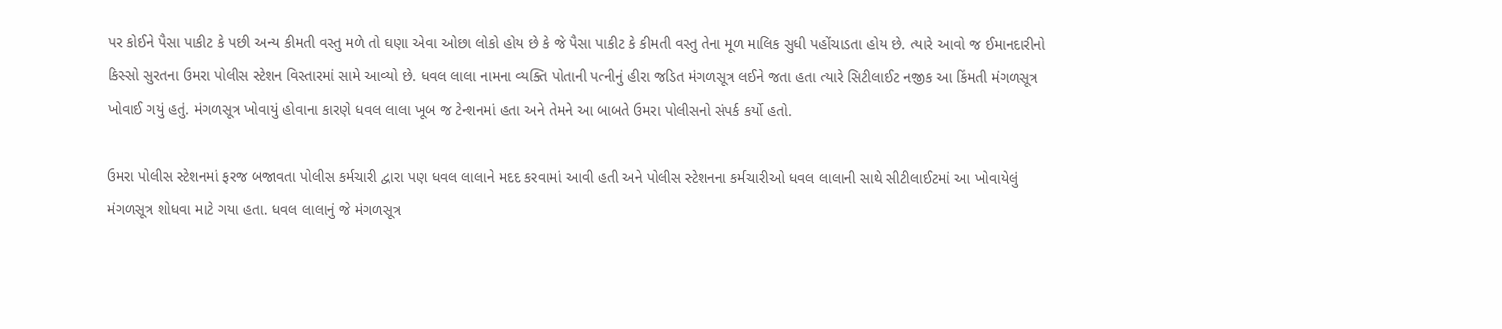પર કોઈને પૈસા પાકીટ કે પછી અન્ય કીમતી વસ્તુ મળે તો ઘણા એવા ઓછા લોકો હોય છે કે જે પૈસા પાકીટ કે કીમતી વસ્તુ તેના મૂળ માલિક સુધી પહોંચાડતા હોય છે. ત્યારે આવો જ ઈમાનદારીનો કિસ્સો સુરતના ઉમરા પોલીસ સ્ટેશન વિસ્તારમાં સામે આવ્યો છે. ધવલ લાલા નામના વ્યક્તિ પોતાની પત્નીનું હીરા જડિત મંગળસૂત્ર લઈને જતા હતા ત્યારે સિટીલાઈટ નજીક આ કિંમતી મંગળસૂત્ર ખોવાઈ ગયું હતું. મંગળસૂત્ર ખોવાયું હોવાના કારણે ધવલ લાલા ખૂબ જ ટેન્શનમાં હતા અને તેમને આ બાબતે ઉમરા પોલીસનો સંપર્ક કર્યો હતો.

ઉમરા પોલીસ સ્ટેશનમાં ફરજ બજાવતા પોલીસ કર્મચારી દ્વારા પણ ધવલ લાલાને મદદ કરવામાં આવી હતી અને પોલીસ સ્ટેશનના કર્મચારીઓ ધવલ લાલાની સાથે સીટીલાઈટમાં આ ખોવાયેલું મંગળસૂત્ર શોધવા માટે ગયા હતા. ધવલ લાલાનું જે મંગળસૂત્ર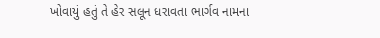ખોવાયું હતું તે હેર સલૂન ધરાવતા ભાર્ગવ નામના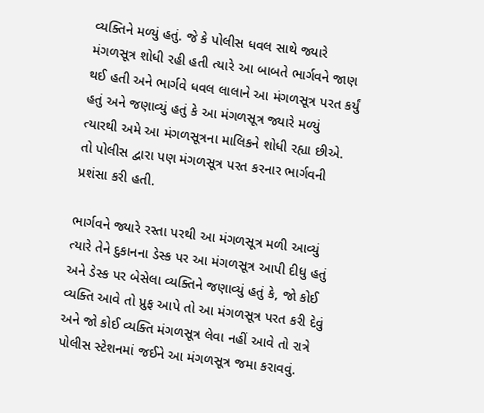વ્યક્તિને મળ્યું હતું. જે કે પોલીસ ધવલ સાથે જ્યારે મંગળસૂત્ર શોધી રહી હતી ત્યારે આ બાબતે ભાર્ગવને જાણ થઈ હતી અને ભાર્ગવે ધવલ લાલાને આ મંગળસૂત્ર પરત કર્યું હતું અને જણાવ્યું હતું કે આ મંગળસૂત્ર જ્યારે મળ્યું ત્યારથી અમે આ મંગળસૂત્રના માલિકને શોધી રહ્યા છીએ. તો પોલીસ દ્વારા પણ મંગળસૂત્ર પરત કરનાર ભાર્ગવની પ્રશંસા કરી હતી.

ભાર્ગવને જ્યારે રસ્તા પરથી આ મંગળસૂત્ર મળી આવ્યું ત્યારે તેને દુકાનના ડેસ્ક પર આ મંગળસૂત્ર આપી દીધુ હતું અને ડેસ્ક પર બેસેલા વ્યક્તિને જણાવ્યું હતું કે, જો કોઈ વ્યક્તિ આવે તો પ્રુફ આપે તો આ મંગળસૂત્ર પરત કરી દેવું અને જો કોઈ વ્યક્તિ મંગળસૂત્ર લેવા નહીં આવે તો રાત્રે પોલીસ સ્ટેશનમાં જઈને આ મંગળસૂત્ર જમા કરાવવું.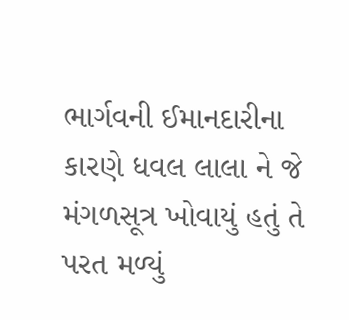ભાર્ગવની ઈમાનદારીના કારણે ધવલ લાલા ને જે મંગળસૂત્ર ખોવાયું હતું તે પરત મળ્યું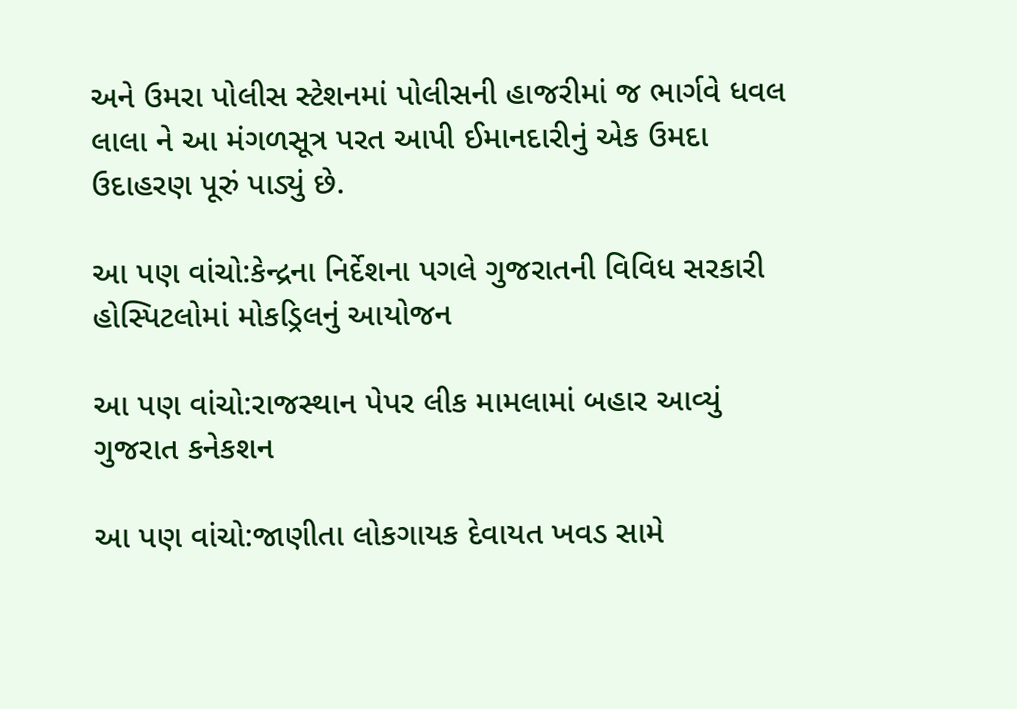અને ઉમરા પોલીસ સ્ટેશનમાં પોલીસની હાજરીમાં જ ભાર્ગવે ધવલ લાલા ને આ મંગળસૂત્ર પરત આપી ઈમાનદારીનું એક ઉમદા ઉદાહરણ પૂરું પાડ્યું છે.

આ પણ વાંચો:કેન્દ્રના નિર્દેશના પગલે ગુજરાતની વિવિધ સરકારી હોસ્પિટલોમાં મોકડ્રિલનું આયોજન

આ પણ વાંચો:રાજસ્થાન પેપર લીક મામલામાં બહાર આવ્યું ગુજરાત કનેકશન

આ પણ વાંચો:જાણીતા લોકગાયક દેવાયત ખવડ સામે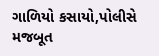ગાળિયો કસાયો,પોલીસે મજબૂત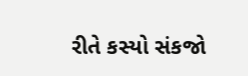રીતે કસ્યો સંકજો